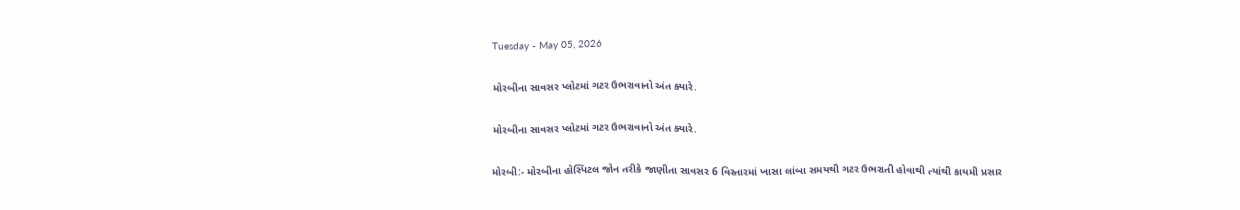Tuesday - May 05, 2026

મોરબીના સાવસર પ્લોટમાં ગટર ઉભરાવાનો અંત ક્યારે.

મોરબીના સાવસર પ્લોટમાં ગટર ઉભરાવાનો અંત ક્યારે.

મોરબી:- મોરબીના હોસ્પિટલ જોન તરીકે જાણીતા સાવસર 6 વિસ્તારમાં ખાસા લાંબા સમયથી ગટર ઉભરાતી હોવાથી ત્યાંથી કાયમી પ્રસાર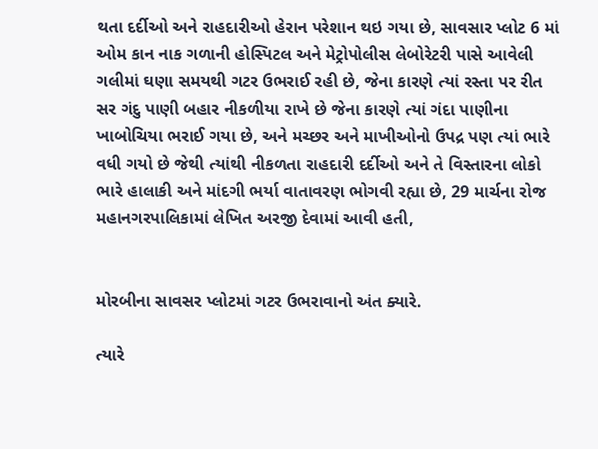થતા દર્દીઓ અને રાહદારીઓ હેરાન પરેશાન થઇ ગયા છે, સાવસાર પ્લોટ 6 માં ઓમ કાન નાક ગળાની હોસ્પિટલ અને મેટ્રોપોલીસ લેબોરેટરી પાસે આવેલી ગલીમાં ઘણા સમયથી ગટર ઉભરાઈ રહી છે, જેના કારણે ત્યાં રસ્તા પર રીત સર ગંદુ પાણી બહાર નીકળીયા રાખે છે જેના કારણે ત્યાં ગંદા પાણીના ખાબોચિયા ભરાઈ ગયા છે, અને મચ્છર અને માખીઓનો ઉપદ્ર પણ ત્યાં ભારે વધી ગયો છે જેથી ત્યાંથી નીકળતા રાહદારી દર્દીઓ અને તે વિસ્તારના લોકો ભારે હાલાકી અને માંદગી ભર્યા વાતાવરણ ભોગવી રહ્યા છે, 29 માર્ચના રોજ મહાનગરપાલિકામાં લેખિત અરજી દેવામાં આવી હતી,


મોરબીના સાવસર પ્લોટમાં ગટર ઉભરાવાનો અંત ક્યારે.

ત્યારે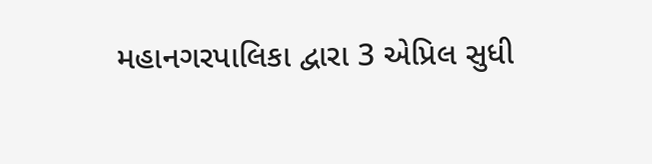મહાનગરપાલિકા દ્વારા 3 એપ્રિલ સુધી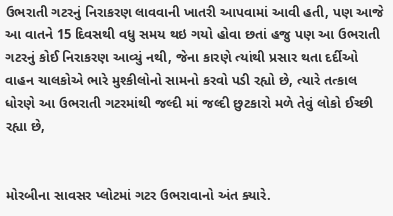ઉભરાતી ગટરનું નિરાકરણ લાવવાની ખાતરી આપવામાં આવી હતી, પણ આજે આ વાતને 15 દિવસથી વધુ સમય થઇ ગયો હોવા છતાં હજુ પણ આ ઉભરાતી ગટરનું કોઈ નિરાકરણ આવ્યું નથી, જેના કારણે ત્યાંથી પ્રસાર થતા દર્દીઓ વાહન ચાલકોએ ભારે મુશ્કીલોનો સામનો કરવો પડી રહ્યો છે, ત્યારે તત્કાલ ધોરણે આ ઉભરાતી ગટરમાંથી જલ્દી માં જલ્દી છુટકારો મળે તેવું લોકો ઈચ્છી રહ્યા છે,


મોરબીના સાવસર પ્લોટમાં ગટર ઉભરાવાનો અંત ક્યારે.